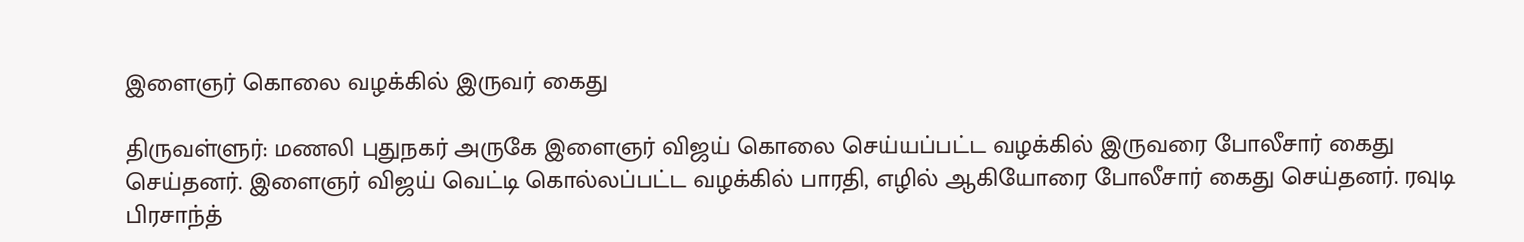இளைஞர் கொலை வழக்கில் இருவர் கைது

திருவள்ளுர்: மணலி புதுநகர் அருகே இளைஞர் விஜய் கொலை செய்யப்பட்ட வழக்கில் இருவரை போலீசார் கைது செய்தனர். இளைஞர் விஜய் வெட்டி கொல்லப்பட்ட வழக்கில் பாரதி, எழில் ஆகியோரை போலீசார் கைது செய்தனர். ரவுடி பிரசாந்த்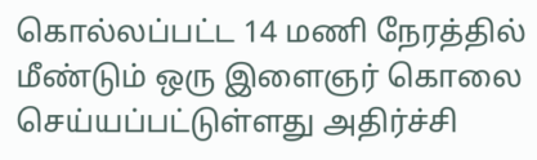கொல்லப்பட்ட 14 மணி நேரத்தில் மீண்டும் ஒரு இளைஞர் கொலை செய்யப்பட்டுள்ளது அதிர்ச்சி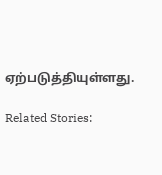ஏற்படுத்தியுள்ளது.

Related Stories: